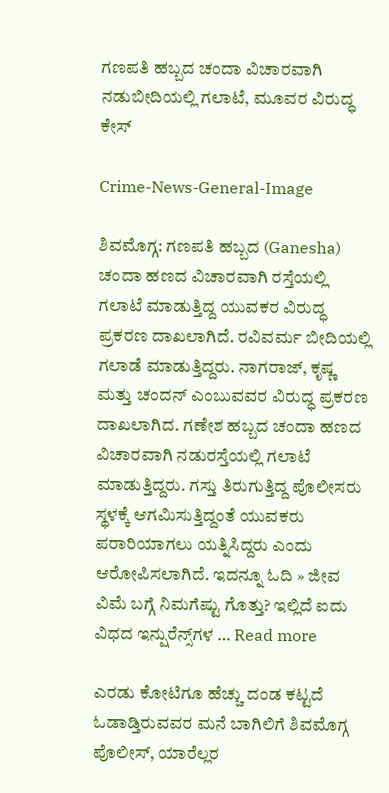ಗಣಪತಿ ಹಬ್ಬದ ಚಂದಾ ವಿಚಾರವಾಗಿ ನಡುಬೀದಿಯಲ್ಲಿ ಗಲಾಟೆ, ಮೂವರ ವಿರುದ್ಧ ಕೇಸ್‌

Crime-News-General-Image

ಶಿವಮೊಗ್ಗ: ಗಣಪತಿ ಹಬ್ಬದ (Ganesha) ಚಂದಾ ಹಣದ ವಿಚಾರವಾಗಿ‌ ರಸ್ತೆಯಲ್ಲಿ ಗಲಾಟೆ ಮಾಡುತ್ತಿದ್ದ ಯುವಕರ ವಿರುದ್ಧ ಪ್ರಕರಣ ದಾಖಲಾಗಿದೆ. ರವಿವರ್ಮ ಬೀದಿಯಲ್ಲಿ ಗಲಾಡೆ ಮಾಡುತ್ತಿದ್ದರು. ನಾಗರಾಜ್‌, ಕೃಷ್ಣ ಮತ್ತು ಚಂದನ್‌ ಎಂಬುವವರ ವಿರುದ್ಧ ಪ್ರಕರಣ ದಾಖಲಾಗಿದ. ಗಣೇಶ ಹಬ್ಬದ ಚಂದಾ ಹಣದ ವಿಚಾರವಾಗಿ ನಡುರಸ್ತೆಯಲ್ಲಿ ಗಲಾಟೆ ಮಾಡುತ್ತಿದ್ದರು. ಗಸ್ತು ತಿರುಗುತ್ತಿದ್ದ ಪೊಲೀಸರು ಸ್ಥಳಕ್ಕೆ ಆಗಮಿಸುತ್ತಿದ್ದಂತೆ ಯುವಕರು ಪರಾರಿಯಾಗಲು ಯತ್ನಿಸಿದ್ದರು ಎಂದು ಆರೋಪಿಸಲಾಗಿದೆ. ಇದನ್ನೂ ಓದಿ » ಜೀವ ವಿಮೆ ಬಗ್ಗೆ ನಿಮಗೆಷ್ಟು ಗೊತ್ತು? ಇಲ್ಲಿದೆ ಐದು ವಿಧದ ಇನ್ಷುರೆನ್ಸ್‌ಗಳ … Read more

ಎರಡು ಕೋಟಿಗೂ ಹೆಚ್ಚು ದಂಡ ಕಟ್ಟದೆ ಓಡಾಡ್ತಿರುವವರ ಮನೆ ಬಾಗಿಲಿಗೆ ಶಿವಮೊಗ್ಗ ಪೊಲೀಸ್, ಯಾರೆಲ್ಲರ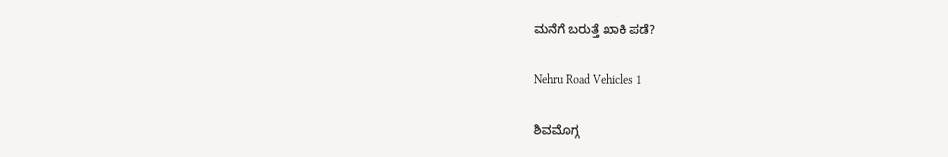ಮನೆಗೆ ಬರುತ್ತೆ ಖಾಕಿ ಪಡೆ?

Nehru Road Vehicles 1

ಶಿವಮೊಗ್ಗ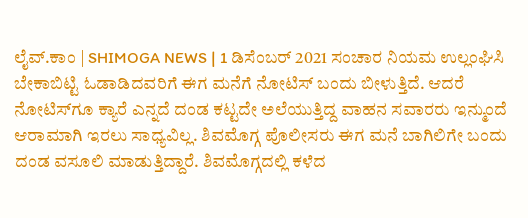ಲೈವ್.ಕಾಂ | SHIMOGA NEWS | 1 ಡಿಸೆಂಬರ್ 2021 ಸಂಚಾರ ನಿಯಮ ಉಲ್ಲಂಘಿಸಿ ಬೇಕಾಬಿಟ್ಟಿ ಓಡಾಡಿದವರಿಗೆ ಈಗ ಮನೆಗೆ ನೋಟಿಸ್ ಬಂದು ಬೀಳುತ್ತಿದೆ. ಆದರೆ ನೋಟಿಸ್‌ಗೂ ಕ್ಯಾರೆ ಎನ್ನದೆ ದಂಡ ಕಟ್ಟದೇ ಅಲೆಯುತ್ತಿದ್ದ ವಾಹನ ಸವಾರರು ಇನ್ಮುಂದೆ ಆರಾಮಾಗಿ ಇರಲು ಸಾಧ್ಯವಿಲ್ಲ. ಶಿವಮೊಗ್ಗ ಪೊಲೀಸರು ಈಗ ಮನೆ ಬಾಗಿಲಿಗೇ ಬಂದು ದಂಡ ವಸೂಲಿ ಮಾಡುತ್ತಿದ್ದಾರೆ. ಶಿವಮೊಗ್ಗದಲ್ಲಿ ಕಳೆದ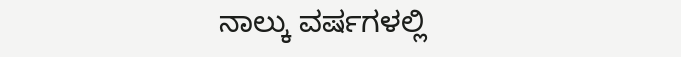ನಾಲ್ಕು ವರ್ಷಗಳಲ್ಲಿ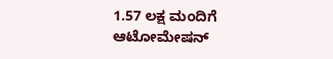1.57 ಲಕ್ಷ ಮಂದಿಗೆ ಆಟೋಮೇಷನ್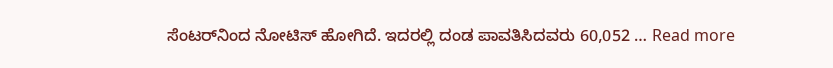ಸೆಂಟರ್‌ನಿಂದ ನೋಟಿಸ್ ಹೋಗಿದೆ. ಇದರಲ್ಲಿ ದಂಡ ಪಾವತಿಸಿದವರು 60,052 … Read more